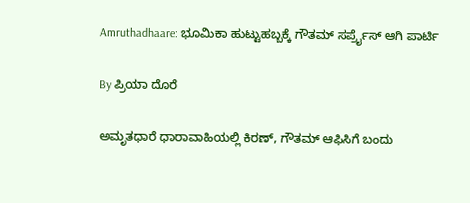Amruthadhaare: ಭೂಮಿಕಾ ಹುಟ್ಟುಹಬ್ಬಕ್ಕೆ ಗೌತಮ್ ಸರ್ಪ್ರೈಸ್ ಆಗಿ ಪಾರ್ಟಿ

By ಪ್ರಿಯಾ ದೊರೆ

ಅಮೃತಧಾರೆ ಧಾರಾವಾಹಿಯಲ್ಲಿ ಕಿರಣ್, ಗೌತಮ್ ಆಫಿಸಿಗೆ ಬಂದು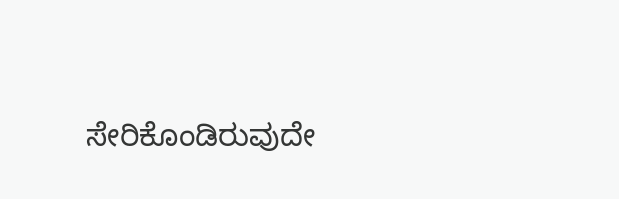ಸೇರಿಕೊಂಡಿರುವುದೇ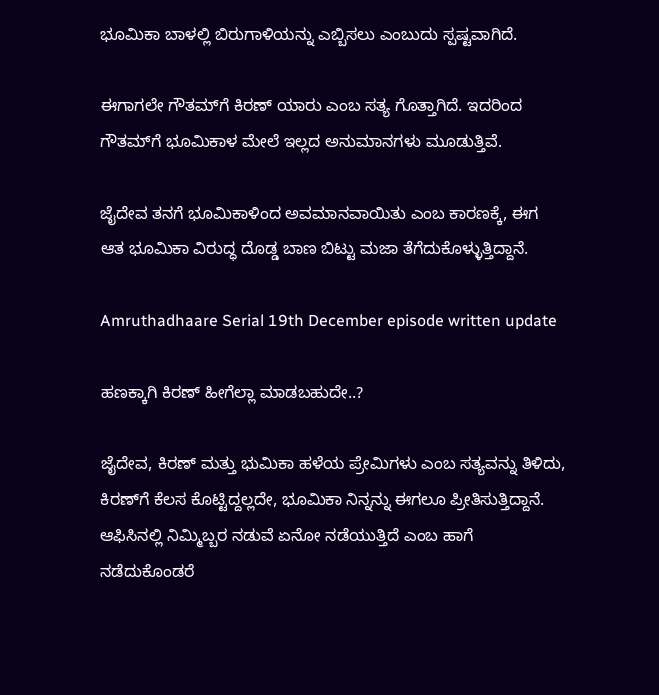ಭೂಮಿಕಾ ಬಾಳಲ್ಲಿ ಬಿರುಗಾಳಿಯನ್ನು ಎಬ್ಬಿಸಲು ಎಂಬುದು ಸ್ಪಷ್ಟವಾಗಿದೆ.

ಈಗಾಗಲೇ ಗೌತಮ್‌ಗೆ ಕಿರಣ್ ಯಾರು ಎಂಬ ಸತ್ಯ ಗೊತ್ತಾಗಿದೆ. ಇದರಿಂದ ಗೌತಮ್‌ಗೆ ಭೂಮಿಕಾಳ ಮೇಲೆ ಇಲ್ಲದ ಅನುಮಾನಗಳು ಮೂಡುತ್ತಿವೆ.

ಜೈದೇವ ತನಗೆ ಭೂಮಿಕಾಳಿಂದ ಅವಮಾನವಾಯಿತು ಎಂಬ ಕಾರಣಕ್ಕೆ, ಈಗ ಆತ ಭೂಮಿಕಾ ವಿರುದ್ಧ ದೊಡ್ಡ ಬಾಣ ಬಿಟ್ಟು ಮಜಾ ತೆಗೆದುಕೊಳ್ಳುತ್ತಿದ್ದಾನೆ.

Amruthadhaare Serial 19th December episode written update

ಹಣಕ್ಕಾಗಿ ಕಿರಣ್ ಹೀಗೆಲ್ಲಾ ಮಾಡಬಹುದೇ..?

ಜೈದೇವ, ಕಿರಣ್ ಮತ್ತು ಭುಮಿಕಾ ಹಳೆಯ ಪ್ರೇಮಿಗಳು ಎಂಬ ಸತ್ಯವನ್ನು ತಿಳಿದು, ಕಿರಣ್‌ಗೆ ಕೆಲಸ ಕೊಟ್ಟಿದ್ದಲ್ಲದೇ, ಭೂಮಿಕಾ ನಿನ್ನನ್ನು ಈಗಲೂ ಪ್ರೀತಿಸುತ್ತಿದ್ದಾನೆ. ಆಫಿಸಿನಲ್ಲಿ ನಿಮ್ಮಿಬ್ಬರ ನಡುವೆ ಏನೋ ನಡೆಯುತ್ತಿದೆ ಎಂಬ ಹಾಗೆ ನಡೆದುಕೊಂಡರೆ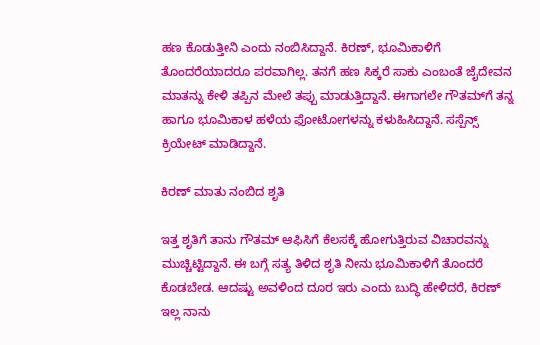ಹಣ ಕೊಡುತ್ತೀನಿ ಎಂದು ನಂಬಿಸಿದ್ದಾನೆ. ಕಿರಣ್, ಭೂಮಿಕಾಳಿಗೆ ತೊಂದರೆಯಾದರೂ ಪರವಾಗಿಲ್ಲ. ತನಗೆ ಹಣ ಸಿಕ್ಕರೆ ಸಾಕು ಎಂಬಂತೆ ಜೈದೇವನ ಮಾತನ್ನು ಕೇಳಿ ತಪ್ಪಿನ ಮೇಲೆ ತಪ್ಪು ಮಾಡುತ್ತಿದ್ದಾನೆ. ಈಗಾಗಲೇ ಗೌತಮ್‌ಗೆ ತನ್ನ ಹಾಗೂ ಭೂಮಿಕಾಳ ಹಳೆಯ ಫೋಟೋಗಳನ್ನು ಕಳುಹಿಸಿದ್ದಾನೆ. ಸಸ್ಪೆನ್ಸ್ ಕ್ರಿಯೇಟ್ ಮಾಡಿದ್ದಾನೆ.

ಕಿರಣ್ ಮಾತು ನಂಬಿದ ಶೃತಿ

ಇತ್ತ ಶೃತಿಗೆ ತಾನು ಗೌತಮ್ ಆಫಿಸಿಗೆ ಕೆಲಸಕ್ಕೆ ಹೋಗುತ್ತಿರುವ ವಿಚಾರವನ್ನು ಮುಚ್ಚಿಟ್ಟಿದ್ದಾನೆ. ಈ ಬಗ್ಗೆ ಸತ್ಯ ತಿಳಿದ ಶೃತಿ ನೀನು ಭೂಮಿಕಾಳಿಗೆ ತೊಂದರೆ ಕೊಡಬೇಡ. ಆದಷ್ಟು ಅವಳಿಂದ ದೂರ ಇರು ಎಂದು ಬುದ್ಧಿ ಹೇಳಿದರೆ, ಕಿರಣ್ ಇಲ್ಲ ನಾನು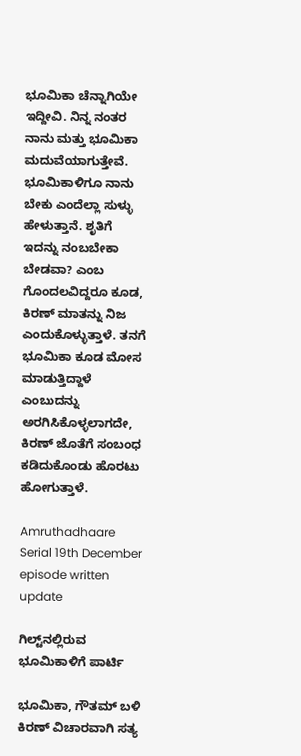ಭೂಮಿಕಾ ಚೆನ್ನಾಗಿಯೇ ಇದ್ದೀವಿ. ನಿನ್ನ ನಂತರ ನಾನು ಮತ್ತು ಭೂಮಿಕಾ ಮದುವೆಯಾಗುತ್ತೇವೆ. ಭೂಮಿಕಾಳಿಗೂ ನಾನು ಬೇಕು ಎಂದೆಲ್ಲಾ ಸುಳ್ಳು ಹೇಳುತ್ತಾನೆ. ಶೃತಿಗೆ ಇದನ್ನು ನಂಬಬೇಕಾ ಬೇಡವಾ? ಎಂಬ ಗೊಂದಲವಿದ್ದರೂ ಕೂಡ, ಕಿರಣ್ ಮಾತನ್ನು ನಿಜ ಎಂದುಕೊಳ್ಳುತ್ತಾಳೆ. ತನಗೆ ಭೂಮಿಕಾ ಕೂಡ ಮೋಸ ಮಾಡುತ್ತಿದ್ದಾಳೆ ಎಂಬುದನ್ನು ಅರಗಿಸಿಕೊಳ್ಳಲಾಗದೇ, ಕಿರಣ್ ಜೊತೆಗೆ ಸಂಬಂಧ ಕಡಿದುಕೊಂಡು ಹೊರಟು ಹೋಗುತ್ತಾಳೆ.

Amruthadhaare Serial 19th December episode written update

ಗಿಲ್ಟ್‌ನಲ್ಲಿರುವ ಭೂಮಿಕಾಳಿಗೆ ಪಾರ್ಟಿ

ಭೂಮಿಕಾ, ಗೌತಮ್ ಬಳಿ ಕಿರಣ್ ವಿಚಾರವಾಗಿ ಸತ್ಯ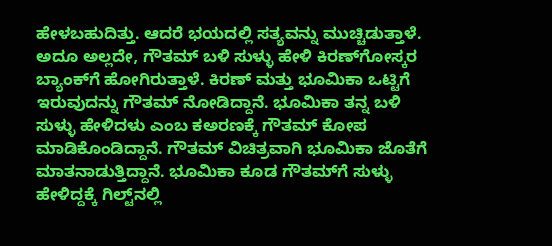ಹೇಳಬಹುದಿತ್ತು. ಆದರೆ ಭಯದಲ್ಲಿ ಸತ್ಯವನ್ನು ಮುಚ್ಚಿಡುತ್ತಾಳೆ. ಅದೂ ಅಲ್ಲದೇ, ಗೌತಮ್ ಬಳಿ ಸುಳ್ಳು ಹೇಳಿ ಕಿರಣ್‌ಗೋಸ್ಕರ ಬ್ಯಾಂಕ್‌ಗೆ ಹೋಗಿರುತ್ತಾಳೆ. ಕಿರಣ್ ಮತ್ತು ಭೂಮಿಕಾ ಒಟ್ಟಿಗೆ ಇರುವುದನ್ನು ಗೌತಮ್ ನೋಡಿದ್ದಾನೆ. ಭೂಮಿಕಾ ತನ್ನ ಬಳಿ ಸುಳ್ಳು ಹೇಳಿದಳು ಎಂಬ ಕಅರಣಕ್ಕೆ ಗೌತಮ್ ಕೋಪ ಮಾಡಿಕೊಂಡಿದ್ದಾನೆ. ಗೌತಮ್ ವಿಚಿತ್ರವಾಗಿ ಭೂಮಿಕಾ ಜೊತೆಗೆ ಮಾತನಾಡುತ್ತಿದ್ದಾನೆ. ಭೂಮಿಕಾ ಕೂಡ ಗೌತಮ್‌ಗೆ ಸುಳ್ಳು ಹೇಳಿದ್ದಕ್ಕೆ ಗಿಲ್ಟ್‌ನಲ್ಲಿ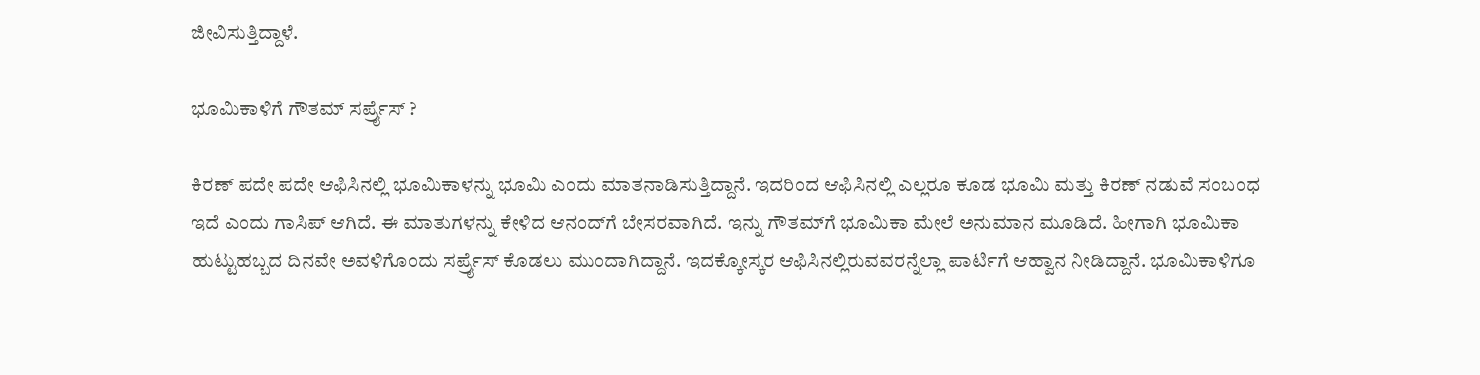ಜೀವಿಸುತ್ತಿದ್ದಾಳೆ.

ಭೂಮಿಕಾಳಿಗೆ ಗೌತಮ್ ಸರ್ಪ್ರೈಸ್ ?

ಕಿರಣ್ ಪದೇ ಪದೇ ಆಫಿಸಿನಲ್ಲಿ ಭೂಮಿಕಾಳನ್ನು ಭೂಮಿ ಎಂದು ಮಾತನಾಡಿಸುತ್ತಿದ್ದಾನೆ. ಇದರಿಂದ ಆಫಿಸಿನಲ್ಲಿ ಎಲ್ಲರೂ ಕೂಡ ಭೂಮಿ ಮತ್ತು ಕಿರಣ್ ನಡುವೆ ಸಂಬಂಧ ಇದೆ ಎಂದು ಗಾಸಿಪ್ ಆಗಿದೆ. ಈ ಮಾತುಗಳನ್ನು ಕೇಳಿದ ಆನಂದ್‌ಗೆ ಬೇಸರವಾಗಿದೆ. ಇನ್ನು ಗೌತಮ್‌ಗೆ ಭೂಮಿಕಾ ಮೇಲೆ ಅನುಮಾನ ಮೂಡಿದೆ. ಹೀಗಾಗಿ ಭೂಮಿಕಾ ಹುಟ್ಟುಹಬ್ಬದ ದಿನವೇ ಅವಳಿಗೊಂದು ಸರ್ಪ್ರೈಸ್ ಕೊಡಲು ಮುಂದಾಗಿದ್ದಾನೆ. ಇದಕ್ಕೋಸ್ಕರ ಆಫಿಸಿನಲ್ಲಿರುವವರನ್ನೆಲ್ಲಾ ಪಾರ್ಟಿಗೆ ಆಹ್ವಾನ ನೀಡಿದ್ದಾನೆ. ಭೂಮಿಕಾಳಿಗೂ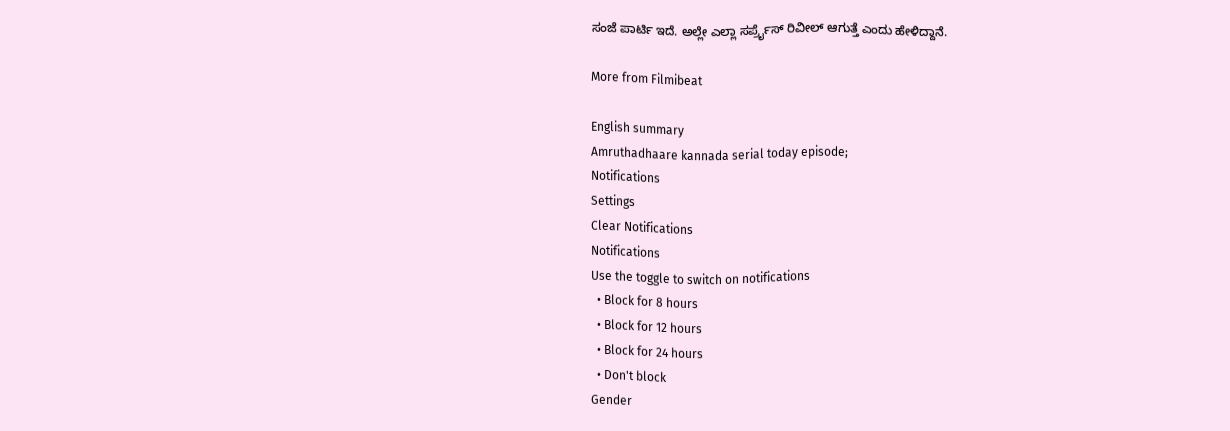ಸಂಜೆ ಪಾರ್ಟಿ ಇದೆ. ಅಲ್ಲೇ ಎಲ್ಲಾ ಸರ್ಪ್ರೈಸ್ ರಿವೀಲ್ ಆಗುತ್ತೆ ಎಂದು ಹೇಳಿದ್ದಾನೆ.

More from Filmibeat

English summary
Amruthadhaare kannada serial today episode;
Notifications
Settings
Clear Notifications
Notifications
Use the toggle to switch on notifications
  • Block for 8 hours
  • Block for 12 hours
  • Block for 24 hours
  • Don't block
Gender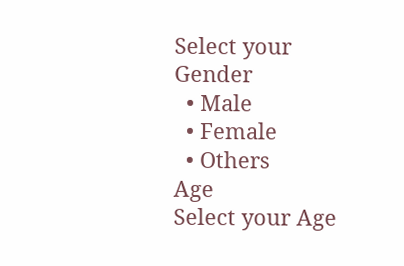Select your Gender
  • Male
  • Female
  • Others
Age
Select your Age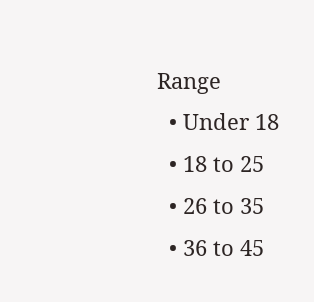Range
  • Under 18
  • 18 to 25
  • 26 to 35
  • 36 to 45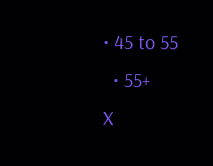• 45 to 55
  • 55+
X